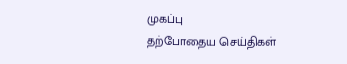முகப்பு
தற்போதைய செய்திகள்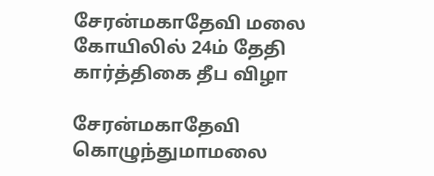சேரன்மகாதேவி மலை கோயிலில் 24ம் தேதி கார்த்திகை தீப விழா

சேரன்மகாதேவி கொழுந்துமாமலை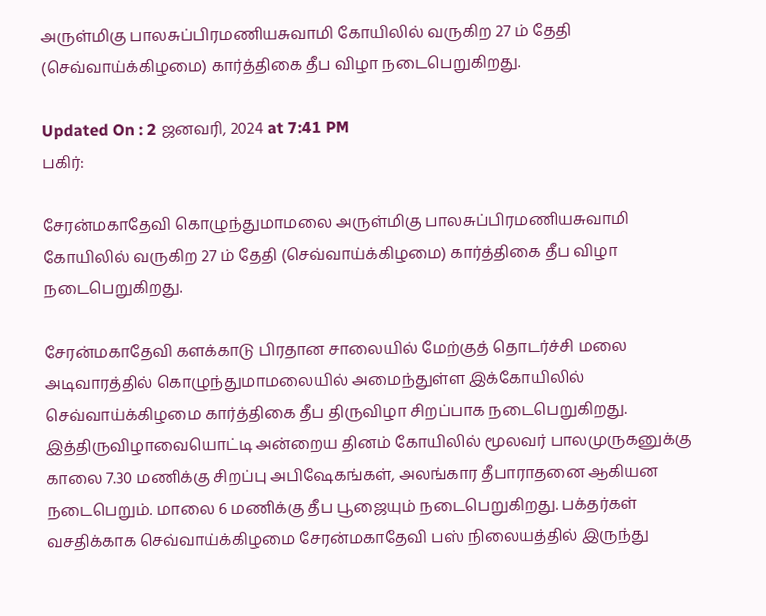அருள்மிகு பாலசுப்பிரமணியசுவாமி கோயிலில் வருகிற 27 ம் தேதி (செவ்வாய்க்கிழமை) கார்த்திகை தீப விழா நடைபெறுகிறது.

Updated On : 2 ஜனவரி, 2024 at 7:41 PM
பகிர்:

சேரன்மகாதேவி கொழுந்துமாமலை அருள்மிகு பாலசுப்பிரமணியசுவாமி கோயிலில் வருகிற 27 ம் தேதி (செவ்வாய்க்கிழமை) கார்த்திகை தீப விழா நடைபெறுகிறது.

சேரன்மகாதேவி களக்காடு பிரதான சாலையில் மேற்குத் தொடர்ச்சி மலை அடிவாரத்தில் கொழுந்துமாமலையில் அமைந்துள்ள இக்கோயிலில் செவ்வாய்க்கிழமை கார்த்திகை தீப திருவிழா சிறப்பாக நடைபெறுகிறது. இத்திருவிழாவையொட்டி அன்றைய தினம் கோயிலில் மூலவர் பாலமுருகனுக்கு காலை 7.30 மணிக்கு சிறப்பு அபிஷேகங்கள், அலங்கார தீபாராதனை ஆகியன நடைபெறும். மாலை 6 மணிக்கு தீப பூஜையும் நடைபெறுகிறது. பக்தர்கள் வசதிக்காக செவ்வாய்க்கிழமை சேரன்மகாதேவி பஸ் நிலையத்தில் இருந்து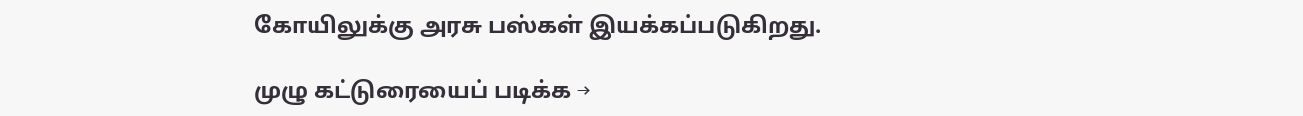கோயிலுக்கு அரசு பஸ்கள் இயக்கப்படுகிறது.

முழு கட்டுரையைப் படிக்க →